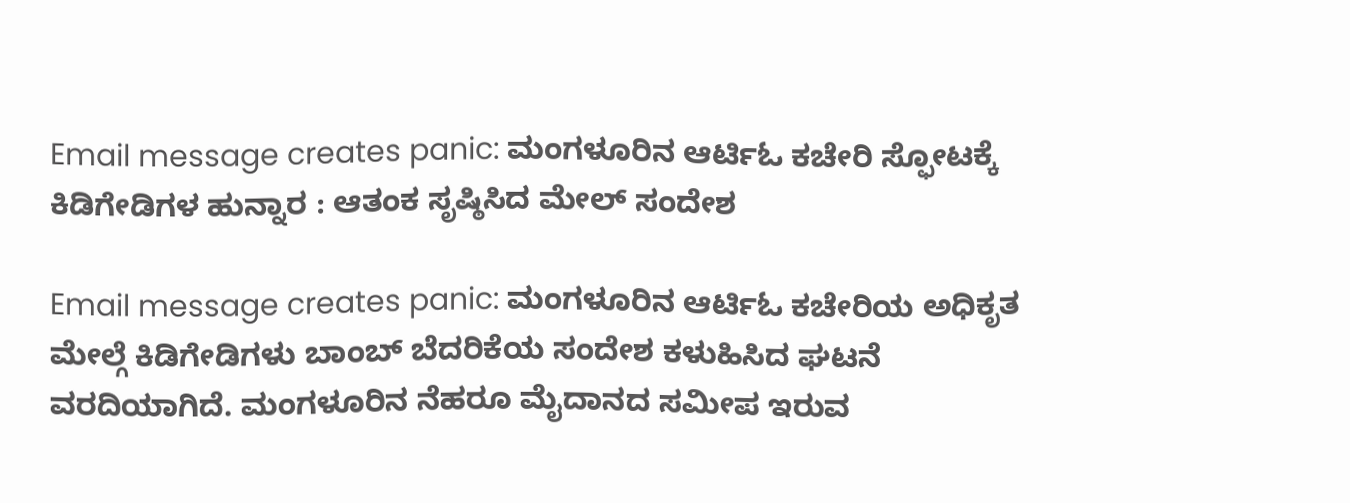Email message creates panic: ಮಂಗಳೂರಿನ ಆರ್ಟಿಓ ಕಚೇರಿ ಸ್ಫೋಟಕ್ಕೆ ಕಿಡಿಗೇಡಿಗಳ ಹುನ್ನಾರ : ಆತಂಕ ಸೃಷ್ಠಿಸಿದ ಮೇಲ್ ಸಂದೇಶ

Email message creates panic: ಮಂಗಳೂರಿನ ಆರ್ಟಿಓ ಕಚೇರಿಯ ಅಧಿಕೃತ ಮೇಲ್ಗೆ ಕಿಡಿಗೇಡಿಗಳು ಬಾಂಬ್ ಬೆದರಿಕೆಯ ಸಂದೇಶ ಕಳುಹಿಸಿದ ಘಟನೆ ವರದಿಯಾಗಿದೆ. ಮಂಗಳೂರಿನ ನೆಹರೂ ಮೈದಾನದ ಸಮೀಪ ಇರುವ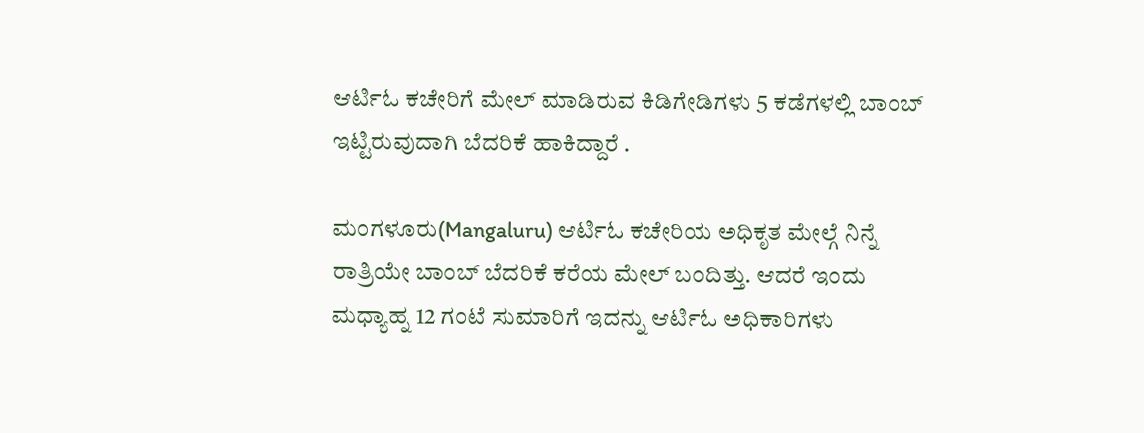ಆರ್ಟಿಓ ಕಚೇರಿಗೆ ಮೇಲ್ ಮಾಡಿರುವ ಕಿಡಿಗೇಡಿಗಳು 5 ಕಡೆಗಳಲ್ಲಿ ಬಾಂಬ್ ಇಟ್ಟಿರುವುದಾಗಿ ಬೆದರಿಕೆ ಹಾಕಿದ್ದಾರೆ .

ಮಂಗಳೂರು(Mangaluru) ಆರ್ಟಿಓ ಕಚೇರಿಯ ಅಧಿಕೃತ ಮೇಲ್ಗೆ ನಿನ್ನೆ ರಾತ್ರಿಯೇ ಬಾಂಬ್ ಬೆದರಿಕೆ ಕರೆಯ ಮೇಲ್ ಬಂದಿತ್ತು. ಆದರೆ ಇಂದು ಮಧ್ಯಾಹ್ನ 12 ಗಂಟೆ ಸುಮಾರಿಗೆ ಇದನ್ನು ಆರ್ಟಿಓ ಅಧಿಕಾರಿಗಳು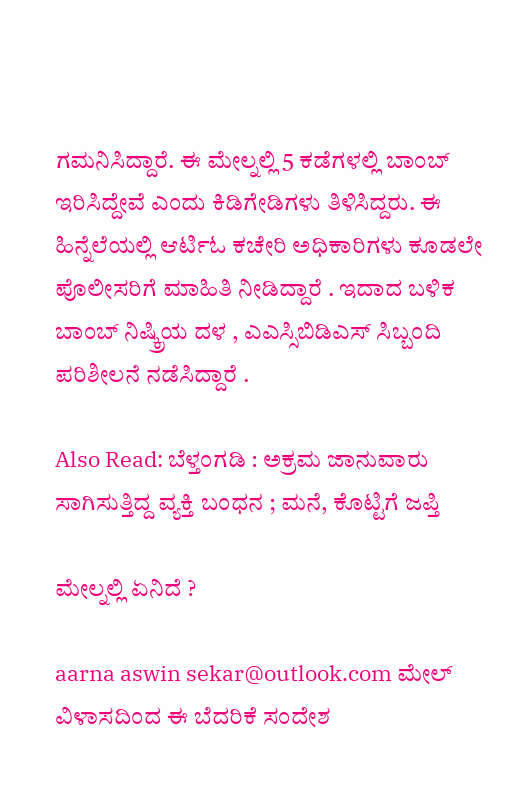ಗಮನಿಸಿದ್ದಾರೆ. ಈ ಮೇಲ್ನಲ್ಲಿ 5 ಕಡೆಗಳಲ್ಲಿ ಬಾಂಬ್ ಇರಿಸಿದ್ದೇವೆ ಎಂದು ಕಿಡಿಗೇಡಿಗಳು ತಿಳಿಸಿದ್ದರು. ಈ ಹಿನ್ನೆಲೆಯಲ್ಲಿ ಆರ್ಟಿಓ ಕಚೇರಿ ಅಧಿಕಾರಿಗಳು ಕೂಡಲೇ ಪೊಲೀಸರಿಗೆ ಮಾಹಿತಿ ನೀಡಿದ್ದಾರೆ . ಇದಾದ ಬಳಿಕ ಬಾಂಬ್ ನಿಷ್ಕ್ರಿಯ ದಳ , ಎಎಸ್ಸಿಬಿಡಿಎಸ್ ಸಿಬ್ಬಂದಿ ಪರಿಶೀಲನೆ ನಡೆಸಿದ್ದಾರೆ .

Also Read: ಬೆಳ್ತಂಗಡಿ : ಅಕ್ರಮ ಜಾನುವಾರು ಸಾಗಿಸುತ್ತಿದ್ದ ವ್ಯಕ್ತಿ ಬಂಧನ ; ಮನೆ, ಕೊಟ್ಟಿಗೆ ಜಪ್ತಿ

ಮೇಲ್ನಲ್ಲಿ ಏನಿದೆ ?

aarna aswin sekar@outlook.com ಮೇಲ್ ವಿಳಾಸದಿಂದ ಈ ಬೆದರಿಕೆ ಸಂದೇಶ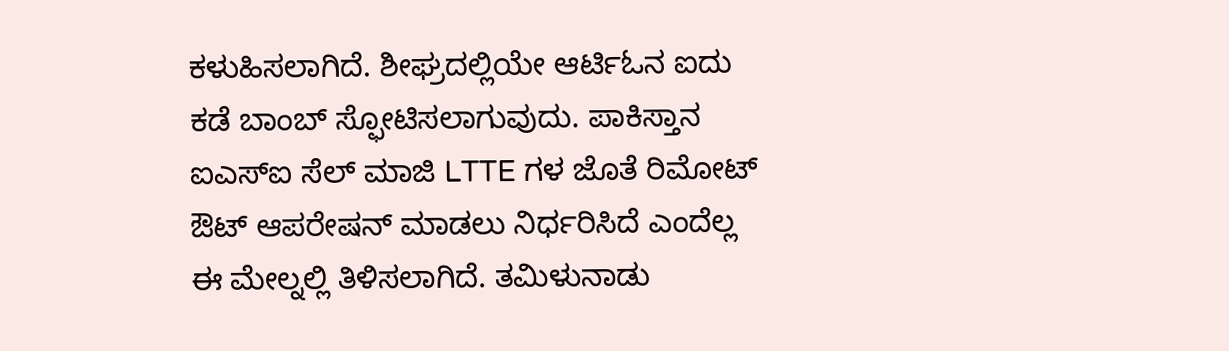ಕಳುಹಿಸಲಾಗಿದೆ. ಶೀಘ್ರದಲ್ಲಿಯೇ ಆರ್ಟಿಓನ ಐದು ಕಡೆ ಬಾಂಬ್ ಸ್ಫೋಟಿಸಲಾಗುವುದು. ಪಾಕಿಸ್ತಾನ ಐಎಸ್ಐ ಸೆಲ್ ಮಾಜಿ LTTE ಗಳ ಜೊತೆ ರಿಮೋಟ್ ಔಟ್ ಆಪರೇಷನ್ ಮಾಡಲು ‌ನಿರ್ಧರಿಸಿದೆ ಎಂದೆಲ್ಲ ಈ ಮೇಲ್ನಲ್ಲಿ ತಿಳಿಸಲಾಗಿದೆ. ತಮಿಳುನಾಡು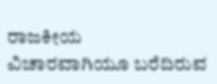ರಾಜಕೀಯ ವಿಚಾರವಾಗಿಯೂ ಬರೆದಿರುವ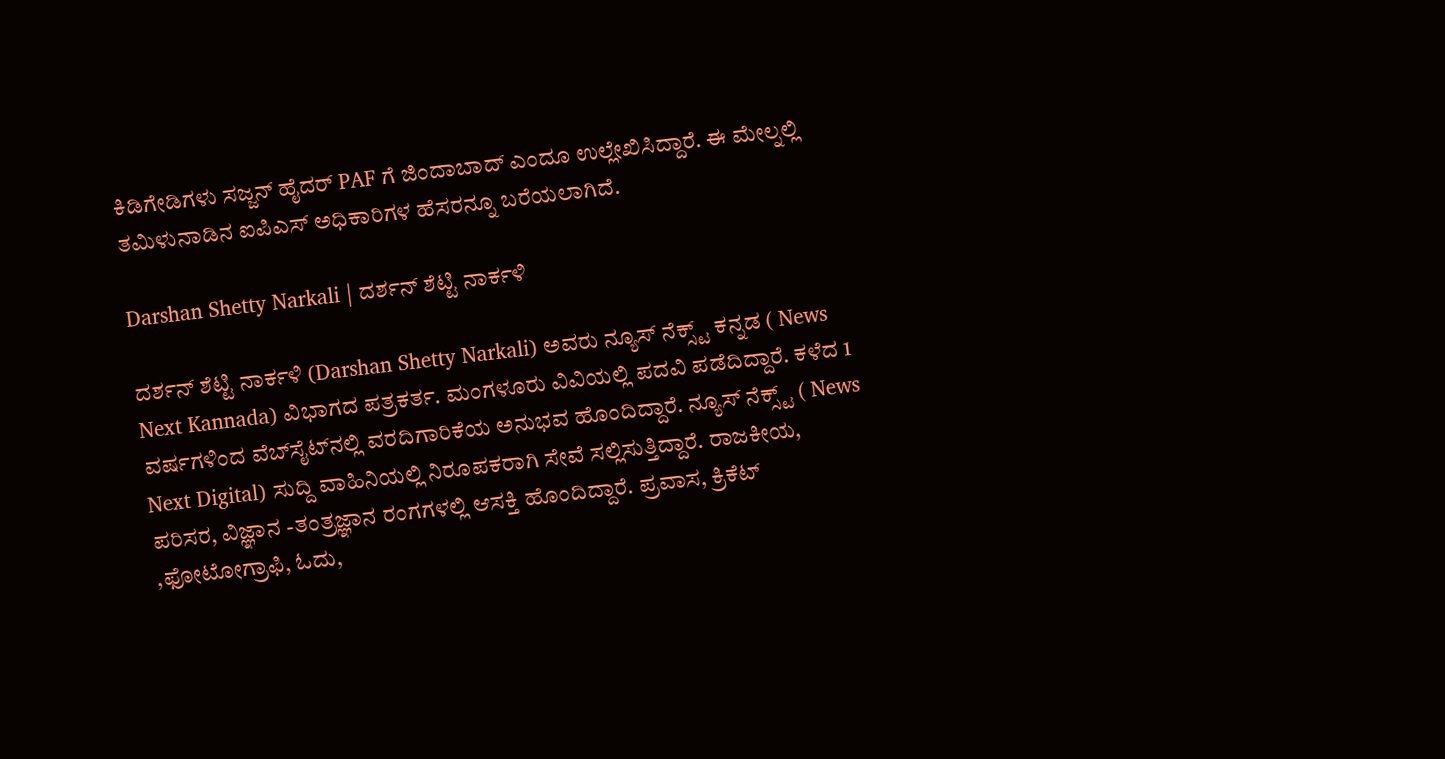ಕಿಡಿಗೇಡಿಗಳು ಸಜ್ಜನ್ ಹೈದರ್ PAF ಗೆ ಜಿಂದಾಬಾದ್ ಎಂದೂ ಉಲ್ಲೇಖಿಸಿದ್ದಾರೆ. ಈ ಮೇಲ್ನಲ್ಲಿ ತಮಿಳುನಾಡಿನ ಐಪಿಎಸ್ ಅಧಿಕಾರಿಗಳ ಹೆಸರನ್ನೂ ಬರೆಯಲಾಗಿದೆ.

Darshan Shetty Narkali | ದರ್ಶನ್‌ ಶೆಟ್ಟಿ ನಾರ್ಕಳಿ

ದರ್ಶನ್‌ ಶೆಟ್ಟಿ ನಾರ್ಕಳಿ (Darshan Shetty Narkali) ಅವರು ನ್ಯೂಸ್‌ ನೆಕ್ಸ್ಟ್ ಕನ್ನಡ ( News Next Kannada) ವಿಭಾಗದ ಪತ್ರಕರ್ತ. ಮಂಗಳೂರು ವಿವಿಯಲ್ಲಿ ಪದವಿ ಪಡೆದಿದ್ದಾರೆ. ಕಳೆದ 1 ವರ್ಷಗಳಿಂದ ವೆಬ್‌ಸೈಟ್‌ನಲ್ಲಿ ವರದಿಗಾರಿಕೆಯ ಅನುಭವ ಹೊಂದಿದ್ದಾರೆ. ನ್ಯೂಸ್‌ ನೆಕ್ಸ್ಟ್‌ ( News Next Digital) ಸುದ್ದಿ ವಾಹಿನಿಯಲ್ಲಿ ನಿರೂಪಕರಾಗಿ ಸೇವೆ ಸಲ್ಲಿಸುತ್ತಿದ್ದಾರೆ. ರಾಜಕೀಯ, ಪರಿಸರ, ವಿಜ್ಞಾನ -ತಂತ್ರಜ್ಞಾನ ರಂಗಗಳಲ್ಲಿ ಆಸಕ್ತಿ ಹೊಂದಿದ್ದಾರೆ. ಪ್ರವಾಸ, ಕ್ರಿಕೆಟ್ ,ಫೋಟೋಗ್ರಾಫಿ, ಓದು,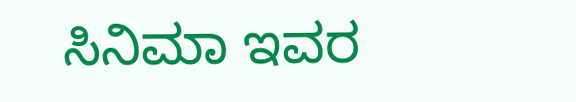ಸಿನಿಮಾ ಇವರ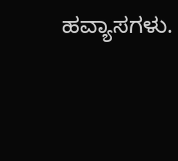ಹವ್ಯಾಸಗಳು.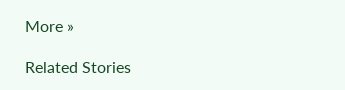More »

Related Stories